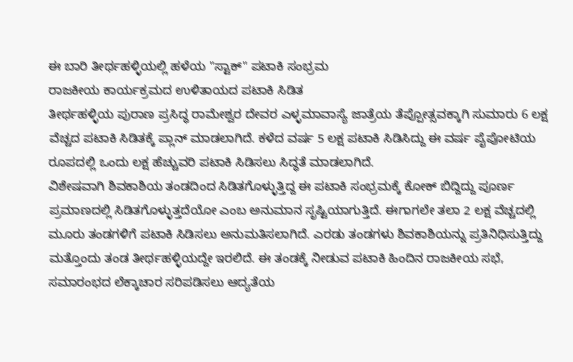ಈ ಬಾರಿ ತೀರ್ಥಹಳ್ಳಿಯಲ್ಲಿ ಹಳೆಯ "ಸ್ಟಾಕ್" ಪಟಾಕಿ ಸಂಭ್ರಮ
ರಾಜಕೀಯ ಕಾರ್ಯಕ್ರಮದ ಉಳಿತಾಯದ ಪಟಾಕಿ ಸಿಡಿತ
ತೀರ್ಥಹಳ್ಳಿಯ ಪುರಾಣ ಪ್ರಸಿದ್ಧ ರಾಮೇಶ್ವರ ದೇವರ ಎಳ್ಳಮಾವಾಸ್ಯೆ ಜಾತ್ರೆಯ ತೆಪ್ಪೋತ್ಸವಕ್ಕಾಗಿ ಸುಮಾರು 6 ಲಕ್ಷ ವೆಚ್ಚದ ಪಟಾಕಿ ಸಿಡಿತಕ್ಕೆ ಪ್ಲಾನ್ ಮಾಡಲಾಗಿದೆ. ಕಳೆದ ವರ್ಷ 5 ಲಕ್ಷ ಪಟಾಕಿ ಸಿಡಿಸಿದ್ದು ಈ ವರ್ಷ ಪೈಪೋಟಿಯ ರೂಪದಲ್ಲಿ ಒಂದು ಲಕ್ಷ ಹೆಚ್ಚುವರಿ ಪಟಾಕಿ ಸಿಡಿಸಲು ಸಿದ್ಧತೆ ಮಾಡಲಾಗಿದೆ.
ವಿಶೇಷವಾಗಿ ಶಿವಕಾಶಿಯ ತಂಡದಿಂದ ಸಿಡಿತಗೊಳ್ಳುತ್ತಿದ್ದ ಈ ಪಟಾಕಿ ಸಂಭ್ರಮಕ್ಕೆ ಕೋಕ್ ಬಿದ್ದಿದ್ದು ಪೂರ್ಣ ಪ್ರಮಾಣದಲ್ಲಿ ಸಿಡಿತಗೊಳ್ಳುತ್ತದೆಯೋ ಎಂಬ ಅನುಮಾನ ಸೃಷ್ಟಿಯಾಗುತ್ತಿದೆ. ಈಗಾಗಲೇ ತಲಾ 2 ಲಕ್ಷ ವೆಚ್ಚದಲ್ಲಿ ಮೂರು ತಂಡಗಳಿಗೆ ಪಟಾಕಿ ಸಿಡಿಸಲು ಅನುಮತಿಸಲಾಗಿದೆ. ಎರಡು ತಂಡಗಳು ಶಿವಕಾಶಿಯನ್ನು ಪ್ರತಿನಿಧಿಸುತ್ತಿದ್ದು ಮತ್ತೊಂದು ತಂಡ ತೀರ್ಥಹಳ್ಳಿಯದ್ದೇ ಇರಲಿದೆ. ಈ ತಂಡಕ್ಕೆ ನೀಡುವ ಪಟಾಕಿ ಹಿಂದಿನ ರಾಜಕೀಯ ಸಭೆ, ಸಮಾರಂಭದ ಲೆಕ್ಕಾಚಾರ ಸರಿಪಡಿಸಲು ಆದ್ಯತೆಯ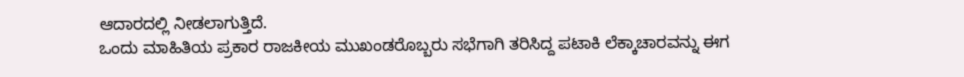ಆದಾರದಲ್ಲಿ ನೀಡಲಾಗುತ್ತಿದೆ.
ಒಂದು ಮಾಹಿತಿಯ ಪ್ರಕಾರ ರಾಜಕೀಯ ಮುಖಂಡರೊಬ್ಬರು ಸಭೆಗಾಗಿ ತರಿಸಿದ್ದ ಪಟಾಕಿ ಲೆಕ್ಕಾಚಾರವನ್ನು ಈಗ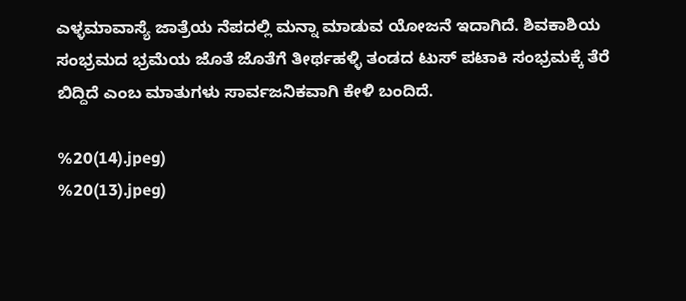ಎಳ್ಳಮಾವಾಸ್ಯೆ ಜಾತ್ರೆಯ ನೆಪದಲ್ಲಿ ಮನ್ನಾ ಮಾಡುವ ಯೋಜನೆ ಇದಾಗಿದೆ. ಶಿವಕಾಶಿಯ ಸಂಭ್ರಮದ ಭ್ರಮೆಯ ಜೊತೆ ಜೊತೆಗೆ ತೀರ್ಥಹಳ್ಳಿ ತಂಡದ ಟುಸ್ ಪಟಾಕಿ ಸಂಭ್ರಮಕ್ಕೆ ತೆರೆ ಬಿದ್ದಿದೆ ಎಂಬ ಮಾತುಗಳು ಸಾರ್ವಜನಿಕವಾಗಿ ಕೇಳಿ ಬಂದಿದೆ.

%20(14).jpeg)
%20(13).jpeg)